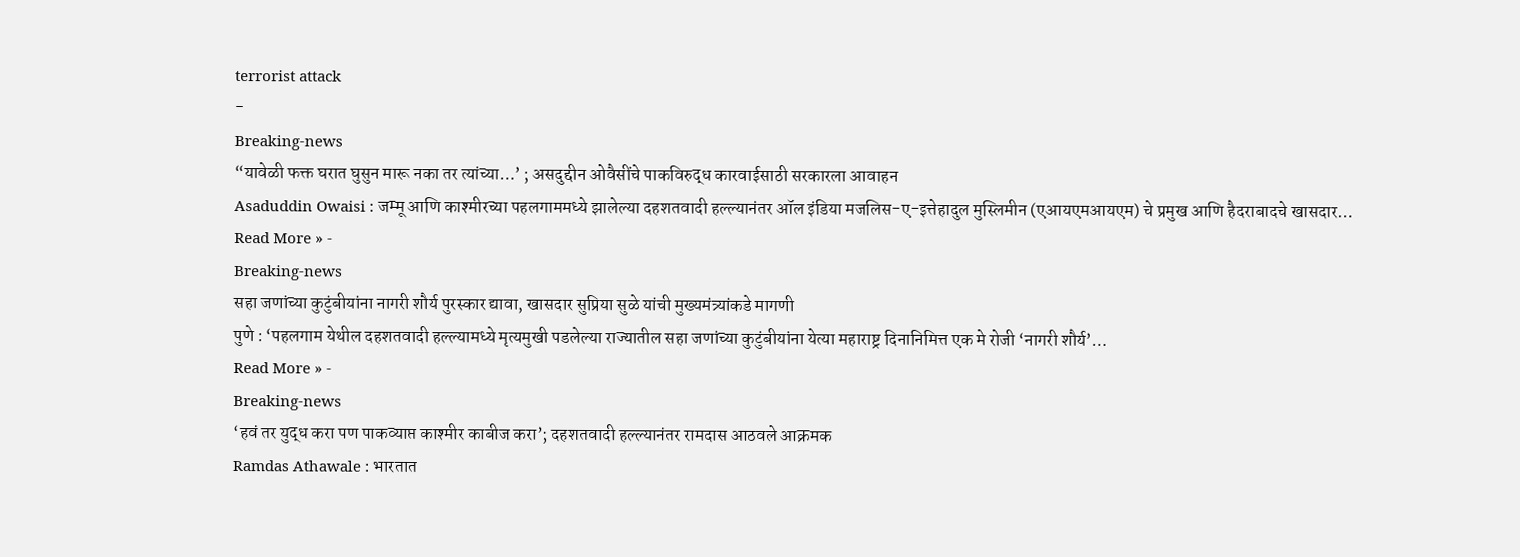terrorist attack
-
Breaking-news
“यावेळी फक्त घरात घुसुन मारू नका तर त्यांच्या…’ ; असदुद्दीन ओवैसींचे पाकविरुद्ध कारवाईसाठी सरकारला आवाहन
Asaduddin Owaisi : जम्मू आणि काश्मीरच्या पहलगाममध्ये झालेल्या दहशतवादी हल्ल्यानंतर ऑल इंडिया मजलिस-ए-इत्तेहादुल मुस्लिमीन (एआयएमआयएम) चे प्रमुख आणि हैदराबादचे खासदार…
Read More » -
Breaking-news
सहा जणांच्या कुटुंबीयांना नागरी शौर्य पुरस्कार द्यावा, खासदार सुप्रिया सुळे यांची मुख्यमंत्र्यांकडे मागणी
पुणे : ‘पहलगाम येथील दहशतवादी हल्ल्यामध्ये मृत्यमुखी पडलेल्या राज्यातील सहा जणांच्या कुटुंबीयांना येत्या महाराष्ट्र दिनानिमित्त एक मे रोजी ‘नागरी शौर्य’…
Read More » -
Breaking-news
‘हवं तर युद्ध करा पण पाकव्याप्त काश्मीर काबीज करा’; दहशतवादी हल्ल्यानंतर रामदास आठवले आक्रमक
Ramdas Athawale : भारतात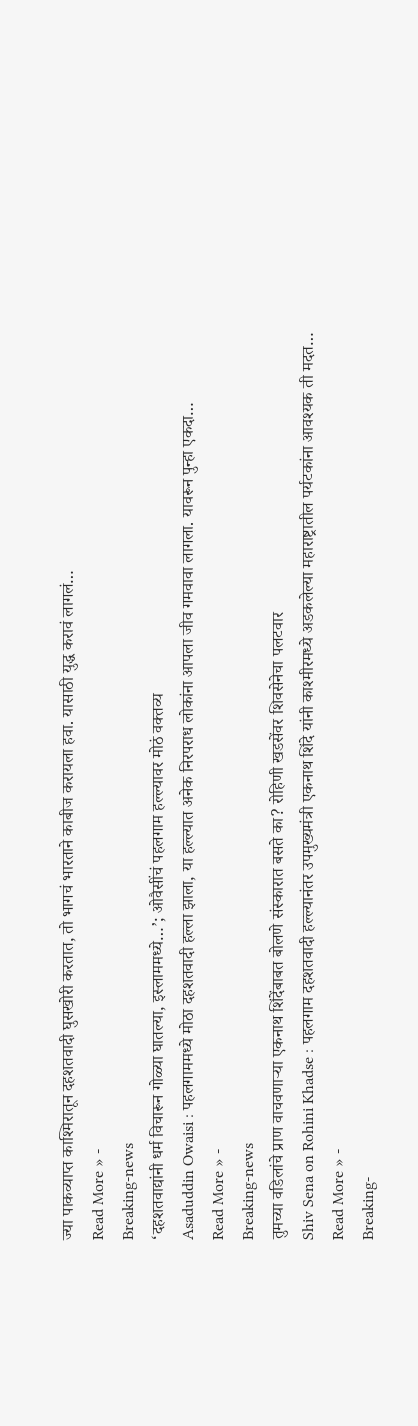ज्या पाकव्याप्त काश्मिरातून दहशतवादी घुसखोरी करतात, तो भागचं भारताने काबीज करायला हवा. यासाठी युद्ध करावं लागलं…
Read More » -
Breaking-news
‘दहशतवाद्यांनी धर्म विचारून गोळ्या घातल्या, इस्लाममध्ये…’; ओवैसींचं पहलगाम हल्ल्यावर मोठं वक्तव्य
Asaduddin Owaisi : पहलगाममध्ये मोठा दहशतवादी हल्ला झाला, या हल्ल्यात अनेक निरपराध लोकांना आपला जीव गमवावा लागला. यावरून पुन्हा एकदा…
Read More » -
Breaking-news
तुमच्या वडिलांचे प्राण वाचवणाऱ्या एकनाथ शिंदेंबाबत बोलणे संस्कारात बसते का? रोहिणी खडसेंवर शिवसेनेचा पलटवार
Shiv Sena on Rohini Khadse : पहलगाम दहशतवादी हल्ल्यानंतर उपमुख्यमंत्री एकनाथ शिंदे यांनी काश्मीरमध्ये अडकलेल्या महाराष्ट्रातील पर्यटकांना आवश्यक ती मदत…
Read More » -
Breaking-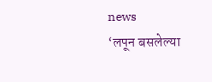news
‘लपून बसलेल्या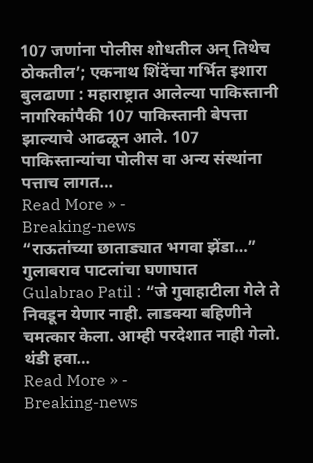107 जणांना पोलीस शोधतील अन् तिथेच ठोकतील’; एकनाथ शिंदेंचा गर्भित इशारा
बुलढाणा : महाराष्ट्रात आलेल्या पाकिस्तानी नागरिकांपैकी 107 पाकिस्तानी बेपत्ता झाल्याचे आढळून आले. 107 पाकिस्तान्यांचा पोलीस वा अन्य संस्थांना पत्ताच लागत…
Read More » -
Breaking-news
“राऊतांच्या छाताड्यात भगवा झेंडा…” गुलाबराव पाटलांचा घणाघात
Gulabrao Patil : “जे गुवाहाटीला गेले ते निवडून येणार नाही. लाडक्या बहिणीने चमत्कार केला. आम्ही परदेशात नाही गेलो. थंडी हवा…
Read More » -
Breaking-news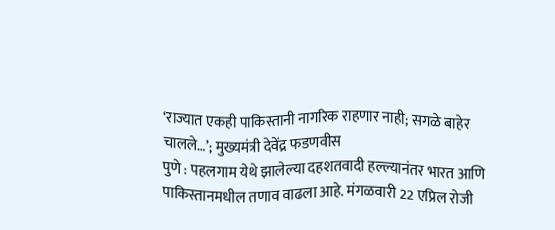‘राज्यात एकही पाकिस्तानी नागरिक राहणार नाही; सगळे बाहेर चालले…’; मुख्यमंत्री देवेंद्र फडणवीस
पुणे : पहलगाम येथे झालेल्या दहशतवादी हल्ल्यानंतर भारत आणि पाकिस्तानमधील तणाव वाढला आहे. मंगळवारी 22 एप्रिल रोजी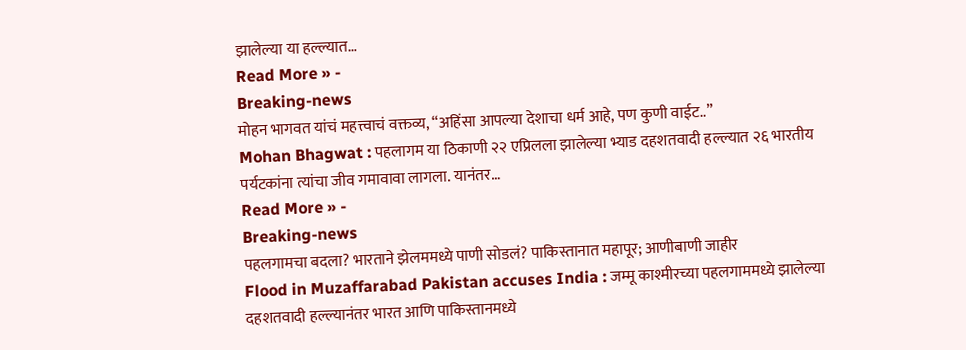झालेल्या या हल्ल्यात…
Read More » -
Breaking-news
मोहन भागवत यांचं महत्त्वाचं वक्तव्य, “अहिंसा आपल्या देशाचा धर्म आहे, पण कुणी वाईट..”
Mohan Bhagwat : पहलागम या ठिकाणी २२ एप्रिलला झालेल्या भ्याड दहशतवादी हल्ल्यात २६ भारतीय पर्यटकांना त्यांचा जीव गमावावा लागला. यानंतर…
Read More » -
Breaking-news
पहलगामचा बदला? भारताने झेलममध्ये पाणी सोडलं? पाकिस्तानात महापूर; आणीबाणी जाहीर
Flood in Muzaffarabad Pakistan accuses India : जम्मू काश्मीरच्या पहलगाममध्ये झालेल्या दहशतवादी हल्ल्यानंतर भारत आणि पाकिस्तानमध्ये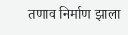तणाव निर्माण झाला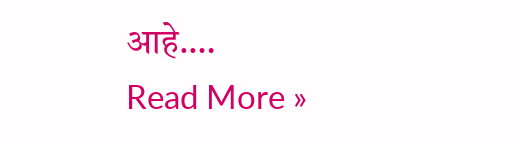आहे.…
Read More »